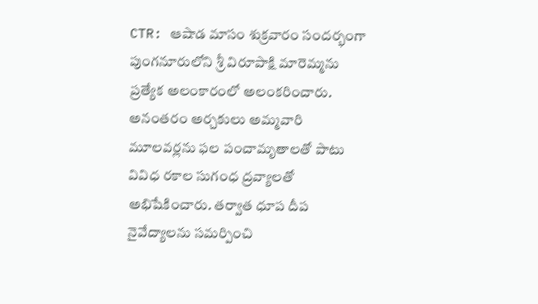CTR: ఆషాడ మాసం శుక్రవారం సందర్భంగా పుంగనూరులోని శ్రీ విరూపాక్షి మారెమ్మను ప్రత్యేక అలంకారంలో అలంకరించారు. అనంతరం అర్చకులు అమ్మవారి మూలవర్లను ఫల పంచామృతాలతో పాటు వివిధ రకాల సుగంధ ద్రవ్యాలతో అభిషేకించారు. తర్వాత ధూప దీప నైవేద్యాలను సమర్పించి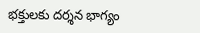భక్తులకు దర్శన భాగ్యం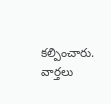కల్పించారు.
వార్తలు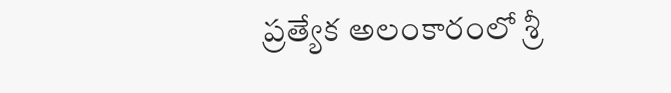ప్రత్యేక అలంకారంలో శ్రీ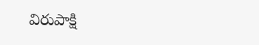విరుపాక్షి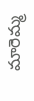మారెమ్మ